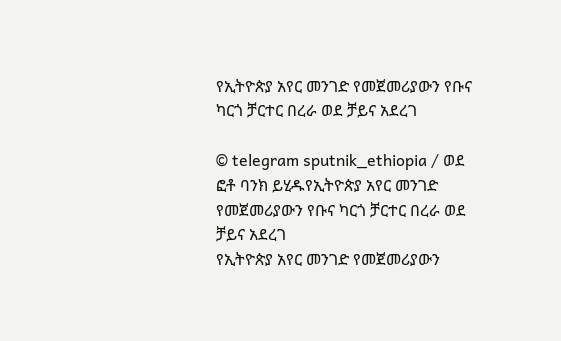የኢትዮጵያ አየር መንገድ የመጀመሪያውን የቡና ካርጎ ቻርተር በረራ ወደ ቻይና አደረገ

© telegram sputnik_ethiopia / ወደ ፎቶ ባንክ ይሂዱየኢትዮጵያ አየር መንገድ የመጀመሪያውን የቡና ካርጎ ቻርተር በረራ ወደ ቻይና አደረገ
የኢትዮጵያ አየር መንገድ የመጀመሪያውን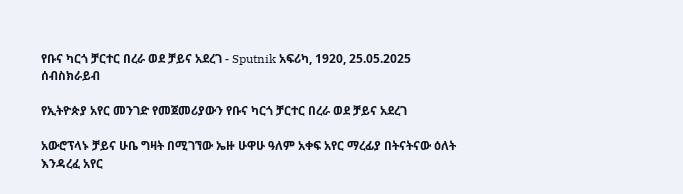የቡና ካርጎ ቻርተር በረራ ወደ ቻይና አደረገ - Sputnik አፍሪካ, 1920, 25.05.2025
ሰብስክራይብ

የኢትዮጵያ አየር መንገድ የመጀመሪያውን የቡና ካርጎ ቻርተር በረራ ወደ ቻይና አደረገ

አውሮፕላኑ ቻይና ሁቤ ግዛት በሚገኘው ኤዙ ሁዋሁ ዓለም አቀፍ አየር ማረፊያ በትናትናው ዕለት እንዳረፈ አየር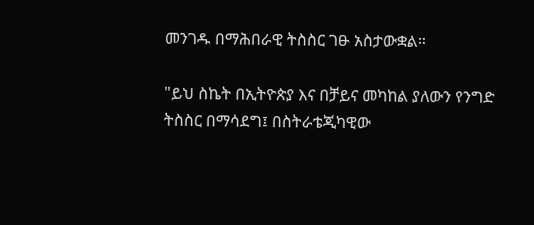መንገዱ በማሕበራዊ ትስስር ገፁ አስታውቋል።

"ይህ ስኬት በኢትዮጵያ እና በቻይና መካከል ያለውን የንግድ ትስስር በማሳደግ፤ በስትራቴጂካዊው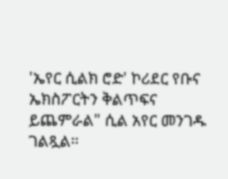'ኤየር ሲልክ ሮድ' ኮሪደር የቡና ኤክስፖርትን ቅልጥፍና ይጨምራል" ሲል አየር መንገዱ ገልጿል።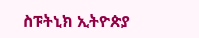ስፑትኒክ ኢትዮጵያ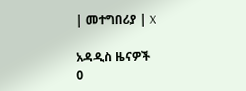| መተግበሪያ | X

አዳዲስ ዜናዎች
0